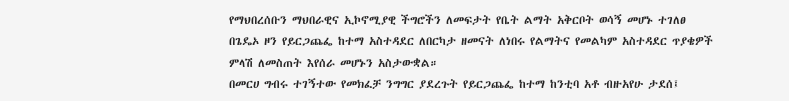የማህበረሰቡን ማህበራዊና ኢኮኖሚያዊ ችግሮችን ለመፍታት የቤት ልማት አቅርቦት ወሳኝ መሆኑ ተገለፀ
በጌዴኦ ዞን የይርጋጨፌ ከተማ አስተዳደር ለበርካታ ዘመናት ለነበሩ የልማትና የመልካም አስተዳደር ጥያቄዎች ምላሽ ለመስጠት እየሰራ መሆኑን አስታውቋል።
በመርሀ ግብሩ ተገኝተው የመክፈቻ ንግግር ያደረጉት የይርጋጨፌ ከተማ ከንቲባ አቶ ብዙአየሁ ታደሰ፤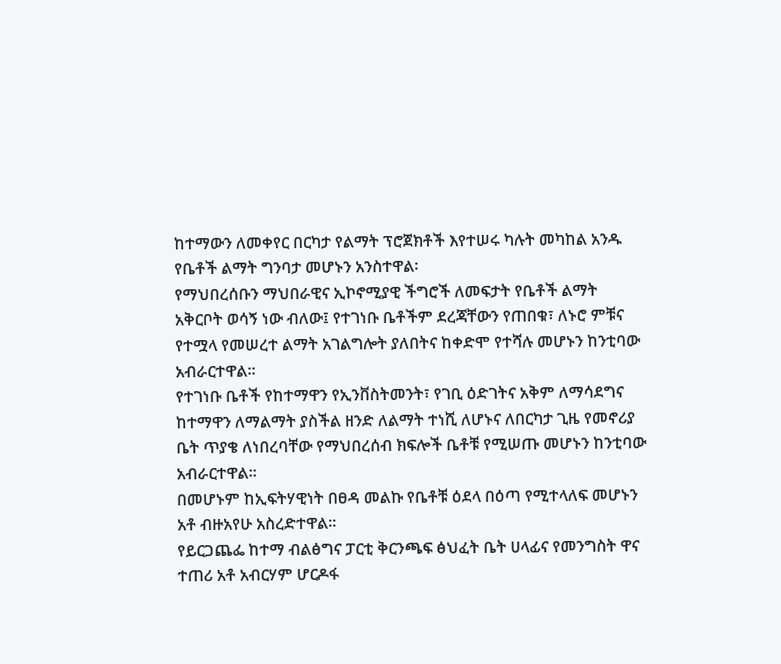ከተማውን ለመቀየር በርካታ የልማት ፕሮጀክቶች እየተሠሩ ካሉት መካከል አንዱ የቤቶች ልማት ግንባታ መሆኑን አንስተዋል፡
የማህበረሰቡን ማህበራዊና ኢኮኖሚያዊ ችግሮች ለመፍታት የቤቶች ልማት አቅርቦት ወሳኝ ነው ብለው፤ የተገነቡ ቤቶችም ደረጃቸውን የጠበቁ፣ ለኑሮ ምቹና የተሟላ የመሠረተ ልማት አገልግሎት ያለበትና ከቀድሞ የተሻሉ መሆኑን ከንቲባው አብራርተዋል።
የተገነቡ ቤቶች የከተማዋን የኢንቨስትመንት፣ የገቢ ዕድገትና አቅም ለማሳደግና ከተማዋን ለማልማት ያስችል ዘንድ ለልማት ተነሺ ለሆኑና ለበርካታ ጊዜ የመኖሪያ ቤት ጥያቄ ለነበረባቸው የማህበረሰብ ክፍሎች ቤቶቹ የሚሠጡ መሆኑን ከንቲባው አብራርተዋል።
በመሆኑም ከኢፍትሃዊነት በፀዳ መልኩ የቤቶቹ ዕደላ በዕጣ የሚተላለፍ መሆኑን አቶ ብዙአየሁ አስረድተዋል።
የይርጋጨፌ ከተማ ብልፅግና ፓርቲ ቅርንጫፍ ፅህፈት ቤት ሀላፊና የመንግስት ዋና ተጠሪ አቶ አብርሃም ሆርዶፋ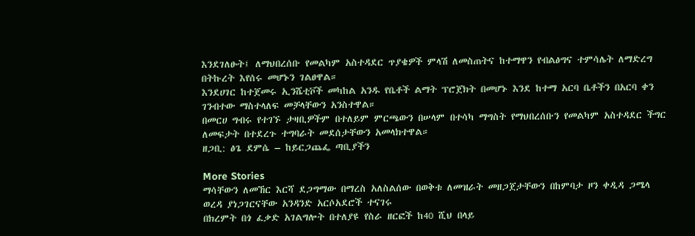እንደገለፁት፤ ለማህበረሰቡ የመልካም አስተዳደር ጥያቄዎች ምላሽ ለመስጠትና ከተማዋን የብልፅግና ተምሳሌት ለማድረግ በትኩረት እየሰሩ መሆኑን ገልፀዋል።
እንደሀገር ከተጀመሩ ኢንሼቲቮች መካከል አንዱ የቤቶች ልማት ፕሮጀክት በመሆኑ እንደ ከተማ አርባ ቤቶችን በአርባ ቀን ገንብተው ማስተላለፍ መቻላቸውን አንስተዋል።
በመርሀ ግብሩ የተገኙ ታዛቢዎችም በተለይም ምርጫውን በሠላም በተሳካ ማግስት የማህበረሰቡን የመልካም አስተዳደር ችግር ለመፍታት በተደረጉ ተግባራት መደሰታቸውን አመላክተዋል።
ዘጋቢ: ፅጌ ደምሴ – ከይርጋጨፌ ጣቢያችን

More Stories
ማሳቸውን ለመኸር እርሻ ደጋግማው በማረስ አለስልሰው በወቅቱ ለመዝራት መዘጋጀታቸውን በከምባታ ዞን ቀዲዳ ጋሜላ ወረዳ ያነጋገርናቸው አንዳንድ አርሶአደሮች ተናገሩ
በክረምት በጎ ፈቃድ አገልግሎት በተለያዩ የስራ ዘርፎች ከ40 ሺህ በላይ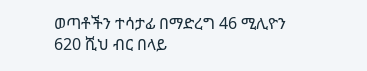ወጣቶችን ተሳታፊ በማድረግ 46 ሚሊዮን 620 ሺህ ብር በላይ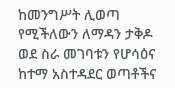ከመንግሥት ሊወጣ የሚችለውን ለማዳን ታቅዶ ወደ ስራ መገባቱን የሆሳዕና ከተማ አስተዳደር ወጣቶችና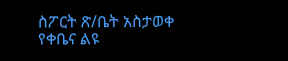ስፖርት ጽ/ቤት አስታወቀ
የቀቤና ልዩ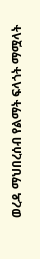ወረዳ ማህበረሰብ የልማት ፍላጎት ማሟላት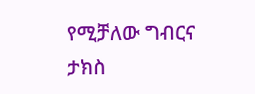የሚቻለው ግብርና ታክስ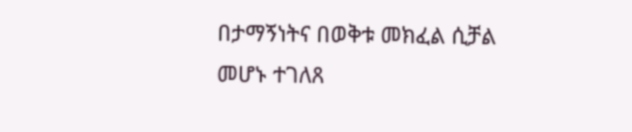በታማኝነትና በወቅቱ መክፈል ሲቻል መሆኑ ተገለጸ